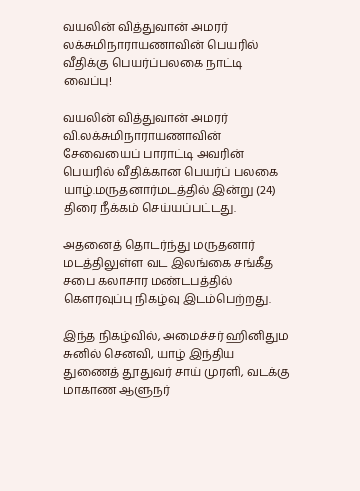வயலின் வித்துவான் அமரர் லக்சுமிநாராயணாவின் பெயரில் வீதிக்கு பெயர்ப்பலகை நாட்டி வைப்பு!

வயலின் வித்துவான் அமரர் வி.லக்சுமிநாராயணாவின் சேவையைப் பாராட்டி அவரின் பெயரில் வீதிக்கான பெயர்ப் பலகை யாழ்.மருதனார்மடத்தில் இன்று (24) திரை நீக்கம் செய்யப்பட்டது.

அதனைத் தொடர்ந்து மருதனார் மடத்திலுள்ள வட இலங்கை சங்கீத சபை கலாசார மண்டபத்தில் கெளரவுப்பு நிகழ்வு இடம்பெற்றது.

இந்த நிகழ்வில், அமைச்சர் ஹினிதும சுனில் செனவி, யாழ் இந்திய துணைத் தூதுவர் சாய் முரளி, வடக்கு மாகாண ஆளுநர்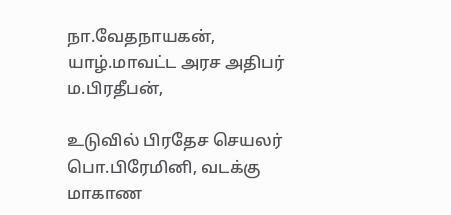நா.வேதநாயகன், யாழ்.மாவட்ட அரச அதிபர் ம.பிரதீபன்,

உடுவில் பிரதேச செயலர் பொ.பிரேமினி, வடக்கு மாகாண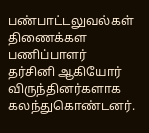பண்பாட்டலுவல்கள் திணைக்கள பணிப்பாளர் தர்சினி ஆகியோர் விருந்தினர்களாக கலந்துகொண்டனர்.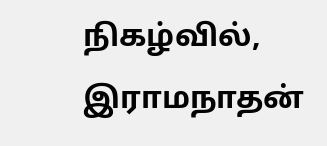நிகழ்வில், இராமநாதன்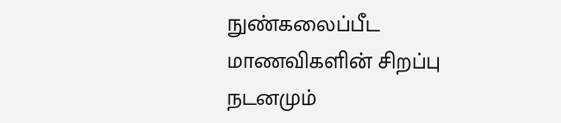நுண்கலைப்பீட மாணவிகளின் சிறப்பு நடனமும்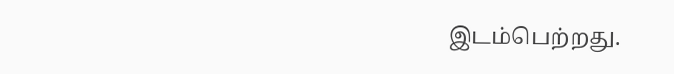இடம்பெற்றது.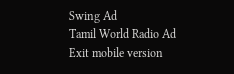Swing Ad
Tamil World Radio Ad
Exit mobile version